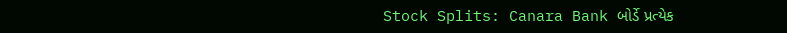Stock Splits: Canara Bank બોર્ડે પ્રત્યેક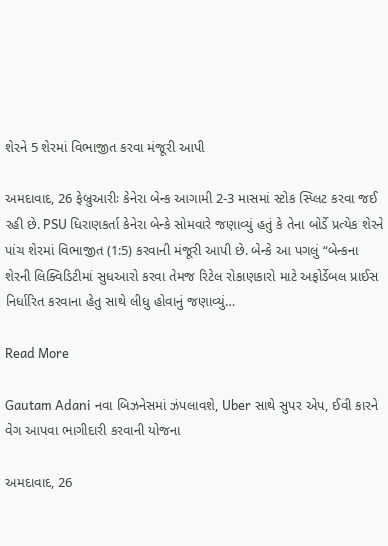શેરને 5 શેરમાં વિભાજીત કરવા મંજૂરી આપી

અમદાવાદ, 26 ફેબ્રુઆરીઃ કેનેરા બેન્ક આગામી 2-3 માસમાં સ્ટોક સ્પ્લિટ કરવા જઈ રહી છે. PSU ધિરાણકર્તા કેનેરા બેન્કે સોમવારે જણાવ્યું હતું કે તેના બોર્ડે પ્રત્યેક શેરને પાંચ શેરમાં વિભાજીત (1:5) કરવાની મંજૂરી આપી છે. બેન્કે આ પગલું “બેન્કના શેરની લિક્વિડિટીમાં સુધઆરો કરવા તેમજ રિટેલ રોકાણકારો માટે અફોર્ડેબલ પ્રાઈસ નિર્ધારિત કરવાના હેતુ સાથે લીધુ હોવાનું જણાવ્યું…

Read More

Gautam Adani નવા બિઝનેસમાં ઝંપલાવશે, Uber સાથે સુપર એપ, ઈવી કારને વેગ આપવા ભાગીદારી કરવાની યોજના

અમદાવાદ, 26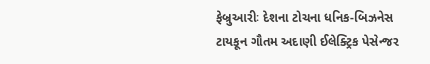ફેબ્રુઆરીઃ દેશના ટોચના ધનિક-બિઝનેસ ટાયકૂન ગૌતમ અદાણી ઈલેક્ટ્રિક પેસેન્જર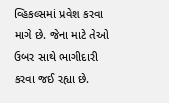વ્હિકલ્સમાં પ્રવેશ કરવા માગે છે. જેના માટે તેઓ ઉબર સાથે ભાગીદારી કરવા જઈ રહ્યા છે.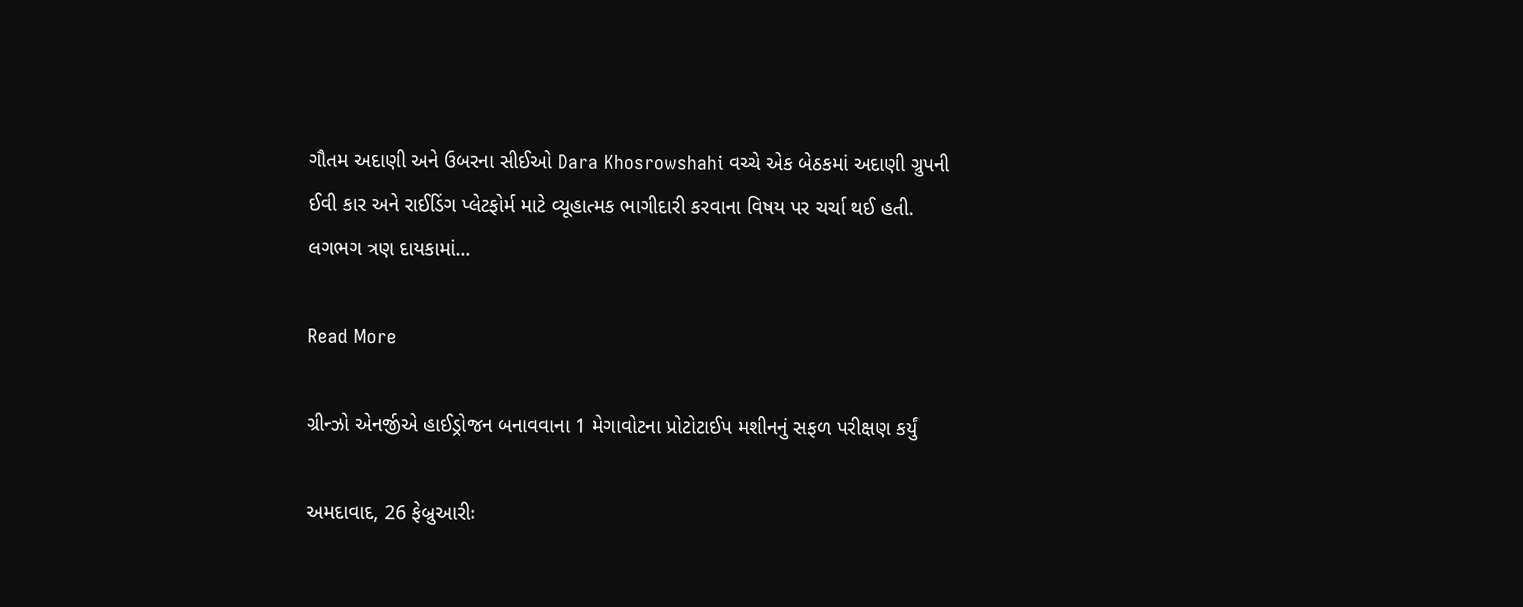ગૌતમ અદાણી અને ઉબરના સીઈઓ Dara Khosrowshahi વચ્ચે એક બેઠકમાં અદાણી ગ્રુપની ઈવી કાર અને રાઈડિંગ પ્લેટફોર્મ માટે વ્યૂહાત્મક ભાગીદારી કરવાના વિષય પર ચર્ચા થઈ હતી. લગભગ ત્રણ દાયકામાં…

Read More

ગ્રીન્ઝો એનર્જીએ હાઈડ્રોજન બનાવવાના 1 મેગાવોટના પ્રોટોટાઈપ મશીનનું સફળ પરીક્ષણ કર્યું

અમદાવાદ, 26 ફેબ્રુઆરીઃ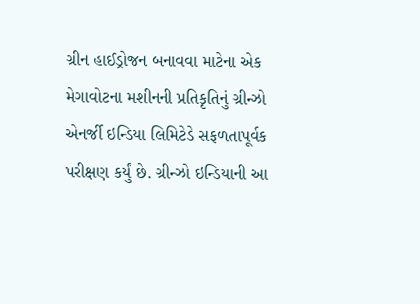ગ્રીન હાઈડ્રોજન બનાવવા માટેના એક મેગાવોટના મશીનની પ્રતિકૃતિનું ગ્રીન્ઝો એનર્જી ઇન્ડિયા લિમિટેડે સફળતાપૂર્વક પરીક્ષણ કર્યું છે. ગ્રીન્ઝો ઇન્ડિયાની આ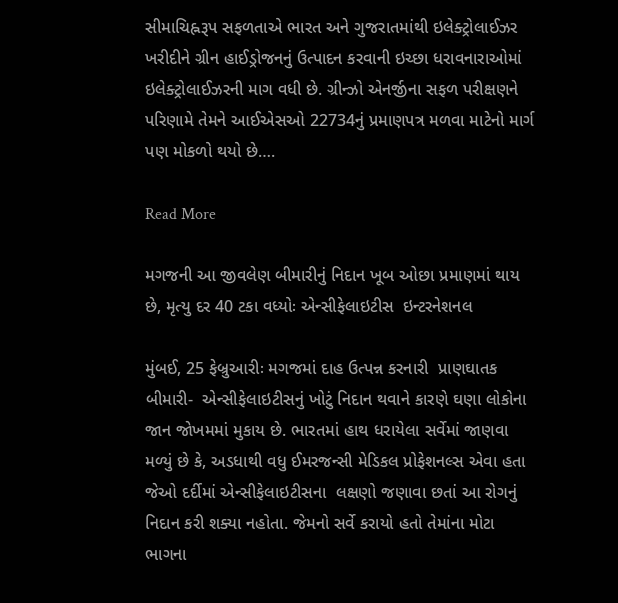સીમાચિહ્નરૂપ સફળતાએ ભારત અને ગુજરાતમાંથી ઇલેક્ટ્રોલાઈઝર ખરીદીને ગ્રીન હાઈડ્રોજનનું ઉત્પાદન કરવાની ઇચ્છા ધરાવનારાઓમાં ઇલેક્ટ્રોલાઈઝરની માગ વધી છે. ગ્રીન્ઝો એનર્જીના સફળ પરીક્ષણને પરિણામે તેમને આઈએસઓ 22734નું પ્રમાણપત્ર મળવા માટેનો માર્ગ પણ મોકળો થયો છે….

Read More

મગજની આ જીવલેણ બીમારીનું નિદાન ખૂબ ઓછા પ્રમાણમાં થાય છે, મૃત્યુ દર 40 ટકા વધ્યોઃ એન્સીફેલાઇટીસ  ઇન્ટરનેશનલ

મુંબઈ, 25 ફેબ્રુઆરીઃ મગજમાં દાહ ઉત્પન્ન કરનારી  પ્રાણઘાતક બીમારી-  એન્સીફેલાઇટીસનું ખોટું નિદાન થવાને કારણે ઘણા લોકોના જાન જોખમમાં મુકાય છે. ભારતમાં હાથ ધરાયેલા સર્વેમાં જાણવા મળ્યું છે કે, અડધાથી વધુ ઈમરજન્સી મેડિકલ પ્રોફેશનલ્સ એવા હતા જેઓ દર્દીમાં એન્સીફેલાઇટીસના  લક્ષણો જણાવા છતાં આ રોગનું નિદાન કરી શક્યા નહોતા. જેમનો સર્વે કરાયો હતો તેમાંના મોટા ભાગના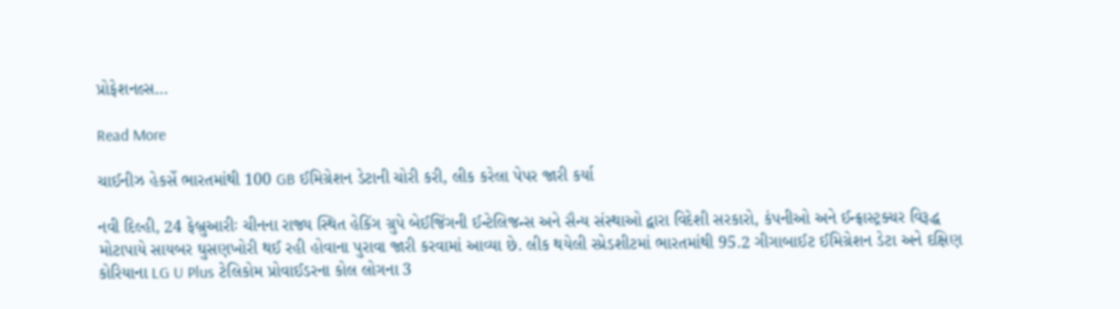પ્રોફેશનલ્સ…

Read More

ચાઈનીઝ હેકર્સે ભારતમાંથી 100 GB ઈમિગ્રેશન ડેટાની ચોરી કરી, લીક કરેલા પેપર જારી કર્યા

નવી દિલ્હી, 24 ફેબ્રુઆરીઃ ચીનના રાજ્ય સ્થિત હેકિંગ ગ્રુપે બેઈજિંગની ઈન્ટેલિજન્સ અને સૈન્ય સંસ્થાઓ દ્વારા વિદેશી સરકારો, કંપનીઓ અને ઈન્ફ્રાસ્ટ્રક્ચર વિરૂદ્ધ મોટાપાયે સાયબર ઘુસણખોરી થઈ રહી હોવાના પુરાવા જારી કરવામાં આવ્યા છે. લીક થયેલી સ્પ્રેડશીટમાં ભારતમાંથી 95.2 ગીગાબાઈટ ઈમિગ્રેશન ડેટા અને દક્ષિણ કોરિયાના LG U Plus ટેલિકોમ પ્રોવાઈડરના કોલ લોગના 3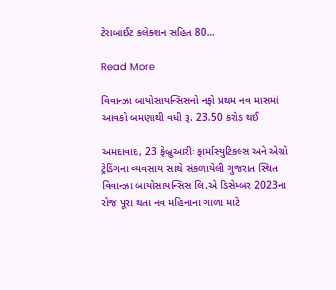ટેરાબાઈટ કલેક્શન સહિત 80…

Read More

વિવાન્ઝા બાયોસાયન્સિસનો નફો પ્રથમ નવ માસમાં આવકો બમણાથી વધી રૂ. 23.50 કરોડ થઈ

અમદાવાદ, 23 ફેબ્રુઆરીઃ ફાર્માસ્યુટિકલ્સ અને એગ્રો ટ્રેડિંગના વ્યવસાય સાથે સંકળાયેલી ગુજરાત સ્થિત વિવાન્ઝા બાયોસાયન્સિસ લિ.એ ડિસેમ્બર 2023ના રોજ પૂરા થતા નવ મહિનાના ગાળા માટે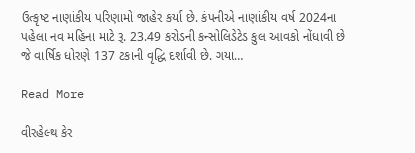ઉત્કૃષ્ટ નાણાંકીય પરિણામો જાહેર કર્યા છે. કંપનીએ નાણાંકીય વર્ષ 2024ના પહેલા નવ મહિના માટે રૂ. 23.49 કરોડની કન્સોલિડેટેડ કુલ આવકો નોંધાવી છે જે વાર્ષિક ધોરણે 137 ટકાની વૃદ્ધિ દર્શાવી છે. ગયા…

Read More

વીરહેલ્થ કેર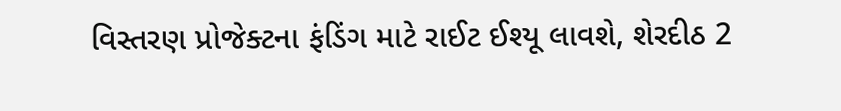વિસ્તરણ પ્રોજેક્ટના ફંડિંગ માટે રાઈટ ઈશ્યૂ લાવશે, શેરદીઠ 2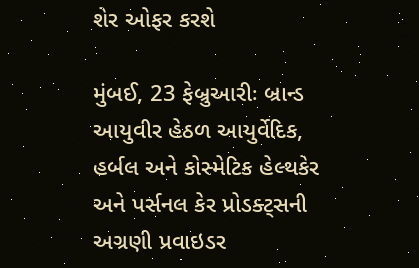શેર ઓફર કરશે

મુંબઈ, 23 ફેબ્રુઆરીઃ બ્રાન્ડ આયુવીર હેઠળ આયુર્વેદિક, હર્બલ અને કોસ્મેટિક હેલ્થકેર અને પર્સનલ કેર પ્રોડક્ટ્સની અગ્રણી પ્રવાઇડર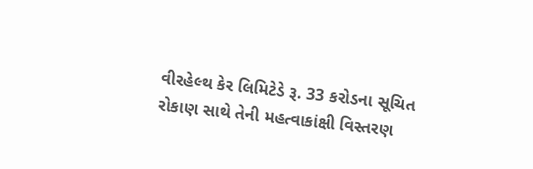વીરહેલ્થ કેર લિમિટેડે રૂ. 33 કરોડના સૂચિત રોકાણ સાથે તેની મહત્વાકાંક્ષી વિસ્તરણ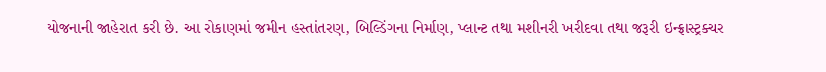યોજનાની જાહેરાત કરી છે. આ રોકાણમાં જમીન હસ્તાંતરણ, બિલ્ડિંગના નિર્માણ, પ્લાન્ટ તથા મશીનરી ખરીદવા તથા જરૂરી ઇન્ફ્રાસ્ટ્રક્ચર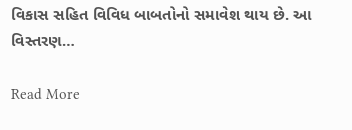વિકાસ સહિત વિવિધ બાબતોનો સમાવેશ થાય છે. આ વિસ્તરણ…

Read More